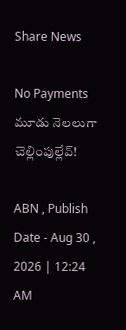Share News

No Payments మూడు నెలలుగా చెల్లింపుల్లేవ్‌!

ABN , Publish Date - Aug 30 , 2026 | 12:24 AM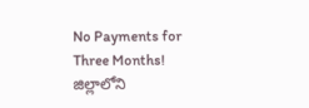No Payments for Three Months! జిల్లాలోని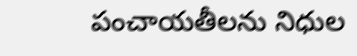పంచాయతీలను నిధుల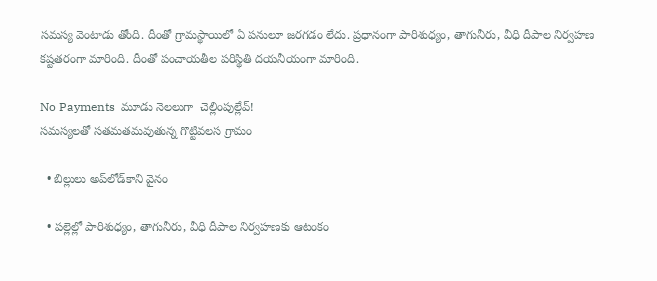సమస్య వెంటాడు తోంది. దీంతో గ్రామస్థాయిలో ఏ పనులూ జరగడం లేదు. ప్రధానంగా పారిశుధ్యం, తాగునీరు, వీధి దీపాల నిర్వహణ కష్టతరంగా మారింది. దీంతో పంచాయతీల పరిస్థితి దయనీయంగా మారింది.

No Payments  మూడు నెలలుగా  చెల్లింపుల్లేవ్‌!
సమస్యలతో సతమతమవుతున్న గొట్టివలస గ్రామం

  • బిల్లులు అప్‌లోడ్‌కాని వైనం

  • పల్లెల్లో పారిశుధ్యం, తాగునీరు, వీధి దీపాల నిర్వహణకు ఆటంకం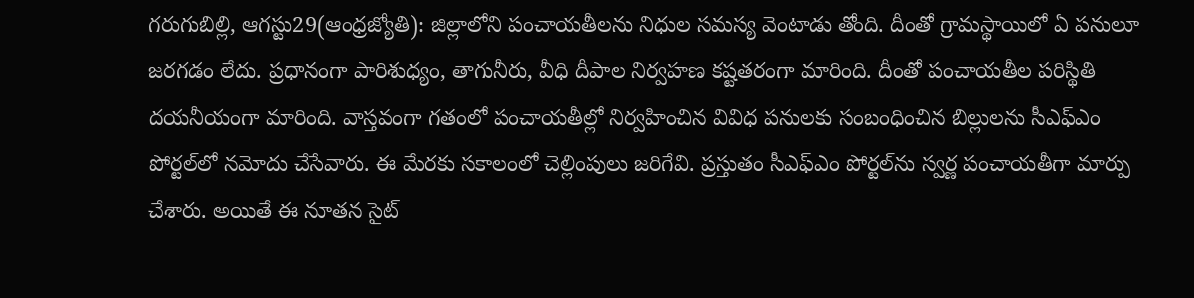గరుగుబిల్లి, ఆగస్టు29(ఆంధ్రజ్యోతి): జిల్లాలోని పంచాయతీలను నిధుల సమస్య వెంటాడు తోంది. దీంతో గ్రామస్థాయిలో ఏ పనులూ జరగడం లేదు. ప్రధానంగా పారిశుధ్యం, తాగునీరు, వీధి దీపాల నిర్వహణ కష్టతరంగా మారింది. దీంతో పంచాయతీల పరిస్థితి దయనీయంగా మారింది. వాస్తవంగా గతంలో పంచాయతీల్లో నిర్వహించిన వివిధ పనులకు సంబంధించిన బిల్లులను సీఎఫ్‌ఎం పోర్టల్‌లో నమోదు చేసేవారు. ఈ మేరకు సకాలంలో చెల్లింపులు జరిగేవి. ప్రస్తుతం సీఎఫ్‌ఎం పోర్టల్‌ను స్వర్ణ పంచాయతీగా మార్పు చేశారు. అయితే ఈ నూతన సైట్‌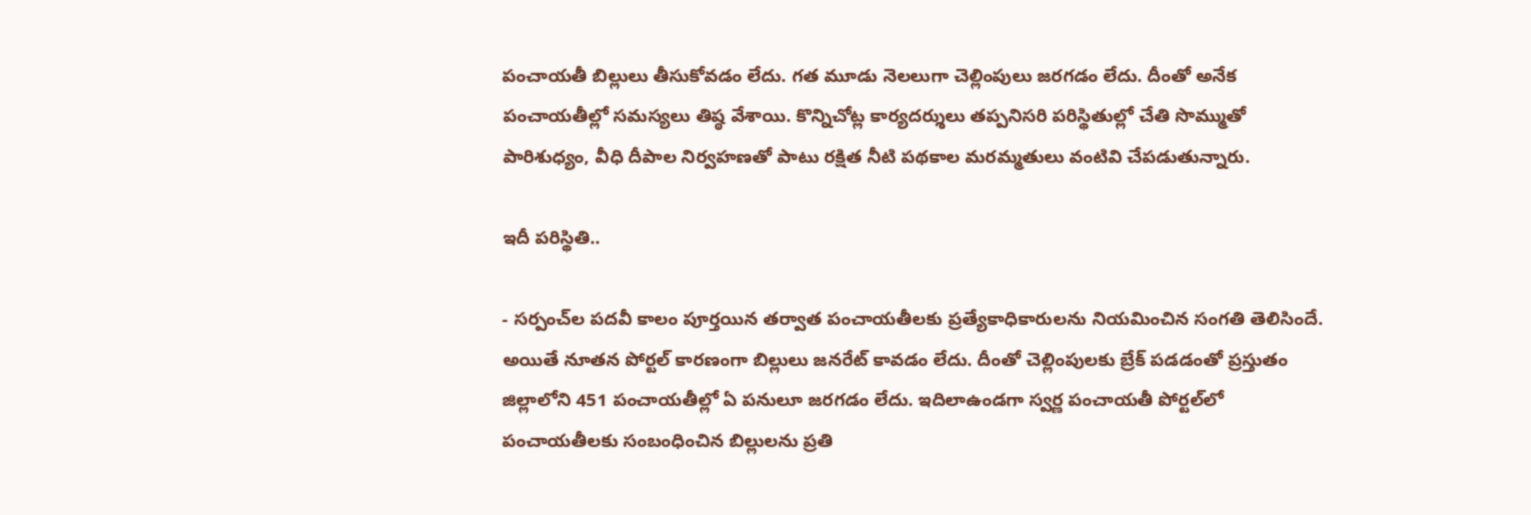పంచాయతీ బిల్లులు తీసుకోవడం లేదు. గత మూడు నెలలుగా చెల్లింపులు జరగడం లేదు. దీంతో అనేక పంచాయతీల్లో సమస్యలు తిష్ఠ వేశాయి. కొన్నిచోట్ల కార్యదర్శులు తప్పనిసరి పరిస్థితుల్లో చేతి సొమ్ముతో పారిశుధ్యం, వీధి దీపాల నిర్వహణతో పాటు రక్షిత నీటి పథకాల మరమ్మతులు వంటివి చేపడుతున్నారు.

ఇదీ పరిస్థితి..

- సర్పంచ్‌ల పదవీ కాలం పూర్తయిన తర్వాత పంచాయతీలకు ప్రత్యేకాధికారులను నియమించిన సంగతి తెలిసిందే. అయితే నూతన పోర్టల్‌ కారణంగా బిల్లులు జనరేట్‌ కావడం లేదు. దీంతో చెల్లింపులకు బ్రేక్‌ పడడంతో ప్రస్తుతం జిల్లాలోని 451 పంచాయతీల్లో ఏ పనులూ జరగడం లేదు. ఇదిలాఉండగా స్వర్ణ పంచాయతీ పోర్టల్‌లో పంచాయతీలకు సంబంధించిన బిల్లులను ప్రతి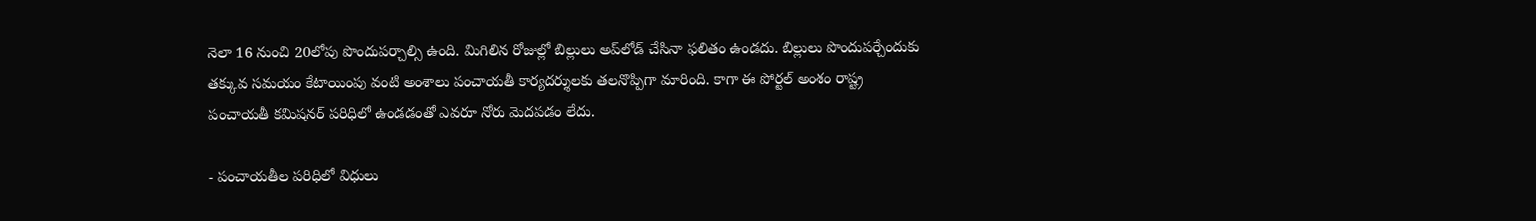నెలా 16 నుంచి 20లోపు పొందుపర్చాల్సి ఉంది. మిగిలిన రోజుల్లో బిల్లులు అప్‌లోడ్‌ చేసినా ఫలితం ఉండదు. బిల్లులు పొందుపర్చేందుకు తక్కువ సమయం కేటాయింపు వంటి అంశాలు పంచాయతీ కార్యదర్శులకు తలనొప్పిగా మారింది. కాగా ఈ పోర్టల్‌ అంశం రాష్ట్ర పంచాయతీ కమిషనర్‌ పరిధిలో ఉండడంతో ఎవరూ నోరు మెదపడం లేదు.

- పంచాయతీల పరిధిలో విధులు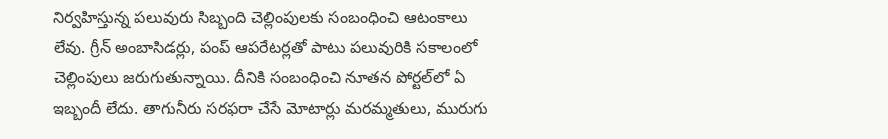నిర్వహిస్తున్న పలువురు సిబ్బంది చెల్లింపులకు సంబంధించి ఆటంకాలు లేవు. గ్రీన్‌ అంబాసిడర్లు, పంప్‌ ఆపరేటర్లతో పాటు పలువురికి సకాలంలో చెల్లింపులు జరుగుతున్నాయి. దీనికి సంబంధించి నూతన పోర్టల్‌లో ఏ ఇబ్బందీ లేదు. తాగునీరు సరఫరా చేసే మోటార్లు మరమ్మతులు, మురుగు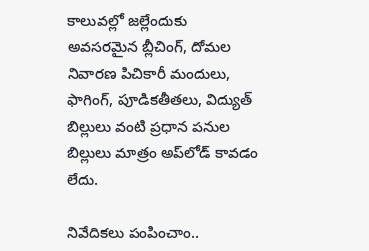కాలువల్లో జల్లేందుకు అవసరమైన బ్లీచింగ్‌, దోమల నివారణ పిచికారీ మందులు, ఫాగింగ్‌, పూడికతీతలు, విద్యుత్‌ బిల్లులు వంటి ప్రధాన పనుల బిల్లులు మాత్రం అప్‌లోడ్‌ కావడం లేదు.

నివేదికలు పంపించాం..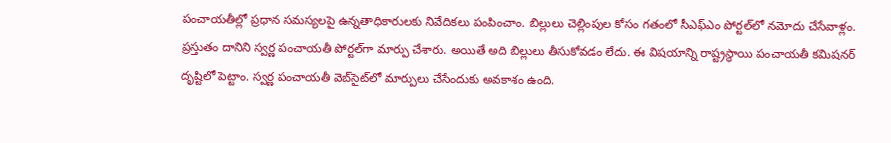పంచాయతీల్లో ప్రధాన సమస్యలపై ఉన్నతాధికారులకు నివేదికలు పంపించాం. బిల్లులు చెల్లింపుల కోసం గతంలో సీఎఫ్‌ఎం పోర్టల్‌లో నమోదు చేసేవాళ్లం. ప్రస్తుతం దానిని స్వర్ణ పంచాయతీ పోర్టల్‌గా మార్పు చేశారు. అయితే అది బిల్లులు తీసుకోవడం లేదు. ఈ విషయాన్ని రాష్ట్రస్థాయి పంచాయతీ కమిషనర్‌ దృష్టిలో పెట్టాం. స్వర్ణ పంచాయతీ వెబ్‌సైట్‌లో మార్పులు చేసేందుకు అవకాశం ఉంది.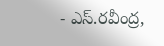- ఎస్‌.రవీంద్ర,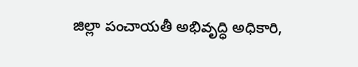జిల్లా పంచాయతీ అభివృద్ధి అధికారి,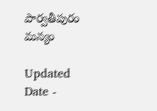పార్వతీపురం మన్యం

Updated Date -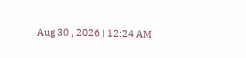Aug 30 , 2026 | 12:24 AM